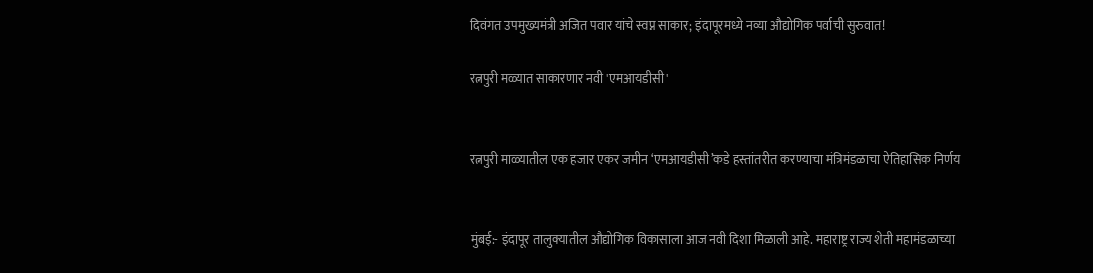दिवंगत उपमुख्यमंत्री अजित पवार यांचे स्वप्न साकार; इंदापूरमध्ये नव्या औद्योगिक पर्वाची सुरुवात!

रत्नपुरी मळ्यात साकारणार नवी 'एमआयडीसी'


रत्नपुरी माळ्यातील एक हजार एकर जमीन ‘एमआयडीसी’कडे हस्तांतरीत करण्याचा मंत्रिमंडळाचा ऐतिहासिक निर्णय


मुंबई:- इंदापूर तालुक्यातील औद्योगिक विकासाला आज नवी दिशा मिळाली आहे. महाराष्ट्र राज्य शेती महामंडळाच्या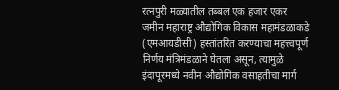रत्नपुरी मळ्यातील तब्बल एक हजार एकर जमीन महाराष्ट्र औद्योगिक विकास महामंडळाकडे (एमआयडीसी) हस्तांतरित करण्याचा महत्त्वपूर्ण निर्णय मंत्रिमंडळाने घेतला असून, त्यामुळे इंदापूरमध्ये नवीन औद्योगिक वसाहतीचा मार्ग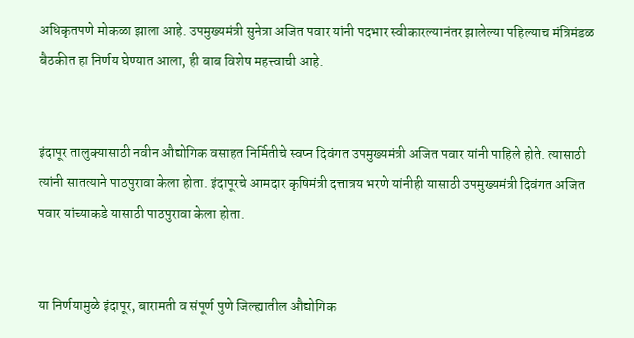अधिकृतपणे मोकळा झाला आहे. उपमुख्यमंत्री सुनेत्रा अजित पवार यांनी पदभार स्वीकारल्यानंतर झालेल्या पहिल्याच मंत्रिमंडळ बैठकीत हा निर्णय घेण्यात आला, ही बाब विशेष महत्त्वाची आहे.


इंदापूर तालुक्यासाठी नवीन औद्योगिक वसाहत निर्मितीचे स्वप्न दिवंगत उपमुख्यमंत्री अजित पवार यांनी पाहिले होते. त्यासाठी त्यांनी सातत्याने पाठपुरावा केला होता. इंदापूरचे आमदार कृषिमंत्री दत्तात्रय भरणे यांनीही यासाठी उपमुख्यमंत्री दिवंगत अजित पवार यांच्याकडे यासाठी पाठपुरावा केला होता.


या निर्णयामुळे इंदापूर, बारामती व संपूर्ण पुणे जिल्ह्यातील औद्योगिक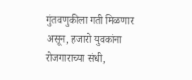गुंतवणुकीला गती मिळणार असून, हजारो युवकांना रोजगाराच्या संधी,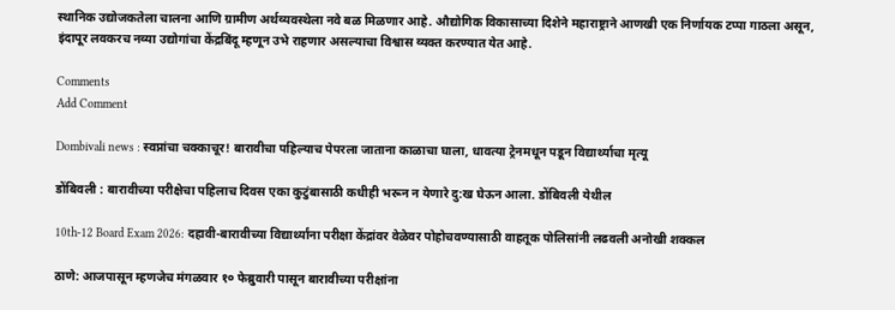स्थानिक उद्योजकतेला चालना आणि ग्रामीण अर्थव्यवस्थेला नवे बळ मिळणार आहे. औद्योगिक विकासाच्या दिशेने महाराष्ट्राने आणखी एक निर्णायक टप्पा गाठला असून, इंदापूर लवकरच नव्या उद्योगांचा केंद्रबिंदू म्हणून उभे राहणार असल्याचा विश्वास व्यक्त करण्यात येत आहे.

Comments
Add Comment

Dombivali news : स्वप्नांचा चक्काचूर! बारावीचा पहिल्याच पेपरला जाताना काळाचा घाला, धावत्या ट्रेनमधून पडून विद्यार्थ्याचा मृत्यू

डोंबिवली : बारावीच्या परीक्षेचा पहिलाच दिवस एका कुटुंबासाठी कधीही भरून न येणारे दु:ख घेऊन आला. डोंबिवली येथील

10th-12 Board Exam 2026: दहावी-बारावीच्या विद्यार्थ्यांना परीक्षा केंद्रांवर वेळेवर पोहोचवण्यासाठी वाहतूक पोलिसांनी लढवली अनोखी शक्कल

ठाणे: आजपासून म्हणजेच मंगळवार १० फेब्रुवारी पासून बारावीच्या परीक्षांना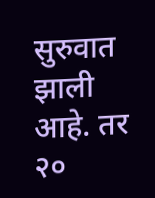सुरुवात झाली आहे. तर २०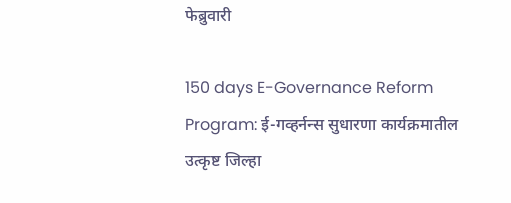फेब्रुवारी

150 days E-Governance Reform Program: ई-गव्हर्नन्स सुधारणा कार्यक्रमातील उत्कृष्ट जिल्हा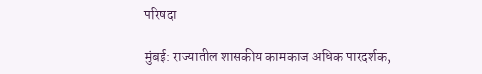परिषदा

मुंबई: राज्यातील शासकीय कामकाज अधिक पारदर्शक,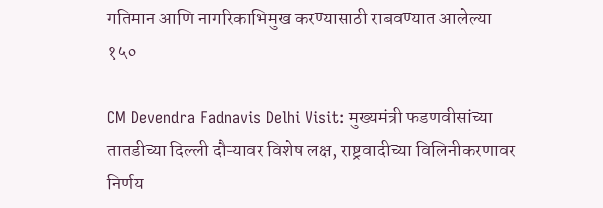गतिमान आणि नागरिकाभिमुख करण्यासाठी राबवण्यात आलेल्या १५०

CM Devendra Fadnavis Delhi Visit: मुख्यमंत्री फडणवीसांच्या तातडीच्या दिल्ली दौऱ्यावर विशेष लक्ष, राष्ट्रवादीच्या विलिनीकरणावर निर्णय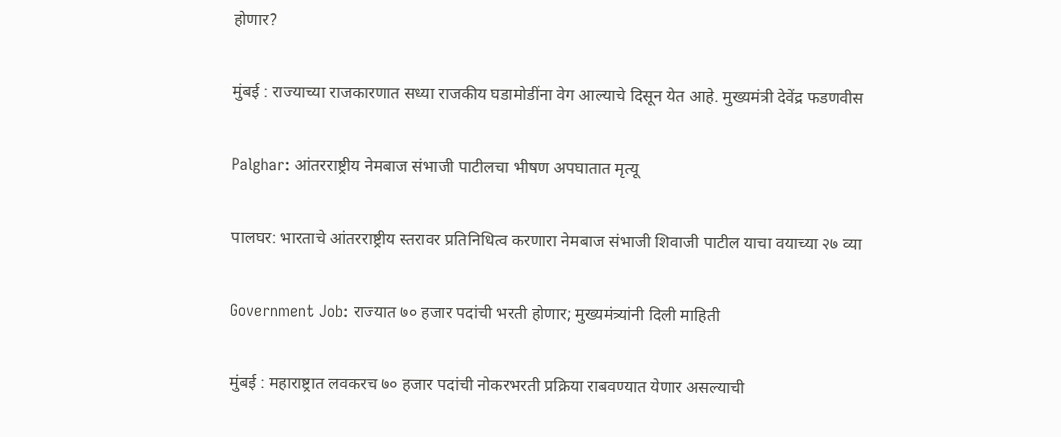होणार?

मुंबई : राज्याच्या राजकारणात सध्या राजकीय घडामोडींना वेग आल्याचे दिसून येत आहे. मुख्यमंत्री देवेंद्र फडणवीस

Palghar: आंतरराष्ट्रीय नेमबाज संभाजी पाटीलचा भीषण अपघातात मृत्यू

पालघर: भारताचे आंतरराष्ट्रीय स्तरावर प्रतिनिधित्व करणारा नेमबाज संभाजी शिवाजी पाटील याचा वयाच्या २७ व्या

Government Job: राज्यात ७० हजार पदांची भरती होणार; मुख्यमंत्र्यांनी दिली माहिती

मुंबई : महाराष्ट्रात लवकरच ७० हजार पदांची नोकरभरती प्रक्रिया राबवण्यात येणार असल्याची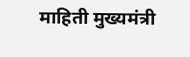माहिती मुख्यमंत्री